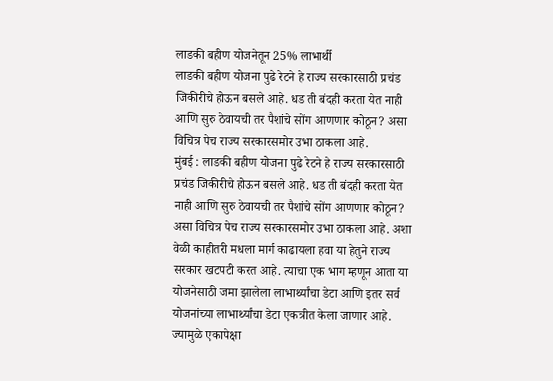लाडकी बहीण योजनेतून 25% लाभार्थी
लाडकी बहीण योजना पुढे रेटने हे राज्य सरकारसाठी प्रचंड जिकीरीचे होऊन बसले आहे. धड ती बंदही करता येत नाही आणि सुरु ठेवायची तर पैशांचे सोंग आणणार कोठून? असा विचित्र पेच राज्य सरकारसमोर उभा ठाकला आहे.
मुंबई : लाडकी बहीण योजना पुढे रेटने हे राज्य सरकारसाठी प्रचंड जिकीरीचे होऊन बसले आहे. धड ती बंदही करता येत नाही आणि सुरु ठेवायची तर पैशांचे सोंग आणणार कोठून? असा विचित्र पेच राज्य सरकारसमोर उभा ठाकला आहे. अशा वेळी काहीतरी मधला मार्ग काढायला हवा या हेतुने राज्य सरकार खटपटी करत आहे. त्याचा एक भाग म्हणून आता या योजनेसाठी जमा झालेला लाभार्थ्यांचा डेटा आणि इतर सर्व योजनांच्या लाभार्थ्यांचा डेटा एकत्रीत केला जाणार आहे. ज्यामुळे एकापेक्षा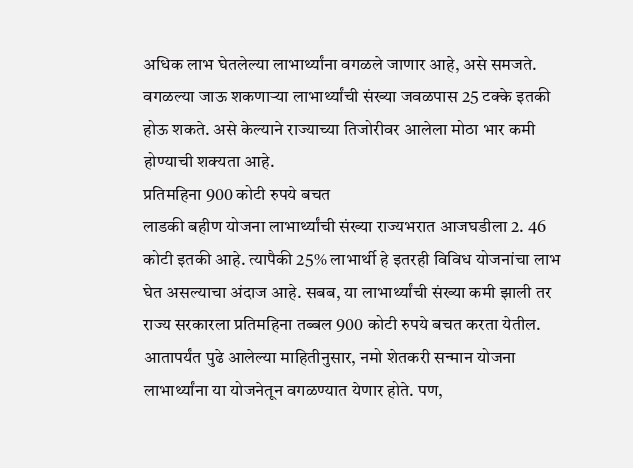अधिक लाभ घेतलेल्या लाभार्थ्यांना वगळले जाणार आहे, असे समजते. वगळल्या जाऊ शकणाऱ्या लाभार्थ्यांची संख्या जवळपास 25 टक्के इतकी होऊ शकते. असे केल्याने राज्याच्या तिजोरीवर आलेला मोठा भार कमी होण्याची शक्यता आहे.
प्रतिमहिना 900 कोटी रुपये बचत
लाडकी बहीण योजना लाभार्थ्यांची संख्या राज्यभरात आजघडीला 2. 46 कोटी इतकी आहे. त्यापैकी 25% लाभार्थी हे इतरही विविध योजनांचा लाभ घेत असल्याचा अंदाज आहे. सबब, या लाभार्थ्यांची संख्या कमी झाली तर राज्य सरकारला प्रतिमहिना तब्बल 900 कोटी रुपये बचत करता येतील. आतापर्यंत पुढे आलेल्या माहितीनुसार, नमो शेतकरी सन्मान योजना लाभार्थ्यांना या योजनेतून वगळण्यात येणार होते. पण,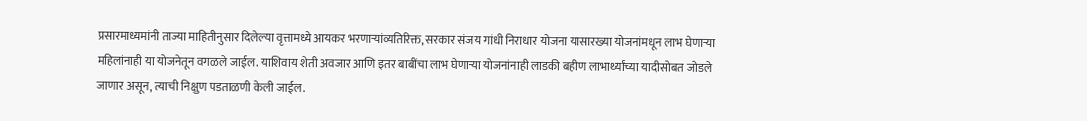प्रसारमाध्यमांनी ताज्या माहितीनुसार दिलेल्या वृत्तामध्ये आयकर भरणाऱ्यांव्यतिरिक्त, सरकार संजय गांधी निराधार योजना यासारख्या योजनांमधून लाभ घेणाऱ्या महिलांनाही या योजनेतून वगळले जाईल. याशिवाय शेती अवजार आणि इतर बाबींचा लाभ घेणाऱ्या योजनांनाही लाडकी बहीण लाभार्थ्यांच्या यादीसोबत जोडले जाणार असून, त्याची निक्षुण पडताळणी केली जाईल.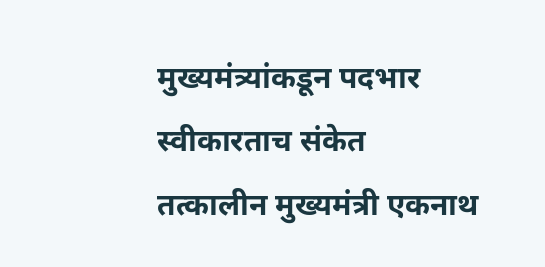मुख्यमंत्र्यांकडून पदभार स्वीकारताच संकेत
तत्कालीन मुख्यमंत्री एकनाथ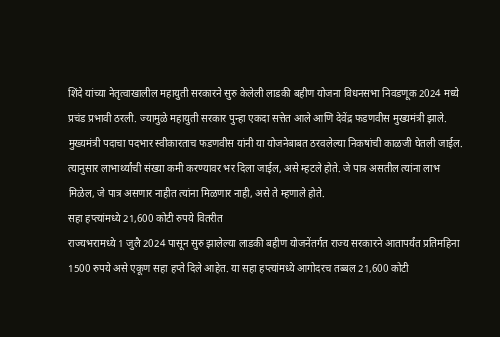शिंदे यांच्या नेतृत्वाखालील महायुती सरकारने सुरु केलेली लाडकी बहीण योजना विधनसभा निवडणूक 2024 मध्ये प्रचंड प्रभावी ठरली. ज्यामुळे महायुती सरकार पुन्हा एकदा सत्तेत आले आणि देवेंद्र फडणवीस मुख्यमंत्री झाले. मुख्यमंत्री पदाचा पदभार स्वीकारताच फडणवीस यांनी या योजनेबाबत ठरवलेल्या निकषांची काळजी घेतली जाईल. त्यानुसार लाभार्थ्यांची संख्या कमी करण्यावर भर दिला जाईल, असे म्हटले होते. जे पात्र असतील त्यांना लाभ मिळेल, जे पात्र असणार नाहीत त्यांना मिळणार नाही, असे ते म्हणाले होते.
सहा हप्त्यांमध्ये 21,600 कोटी रुपये वितरीत
राज्यभरामध्ये 1 जुलै 2024 पासून सुरु झालेल्या लाडकी बहीण योजनेंतर्गत राज्य सरकारने आतापर्यंत प्रतिमहिना 1500 रुपये असे एकूण सहा हप्ते दिले आहेत. या सहा हप्त्यांमध्ये आगोदरच तब्बल 21,600 कोटी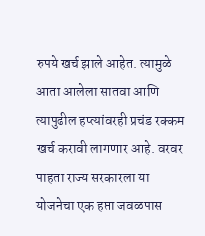रुपये खर्च झाले आहेत. त्यामुळे आता आलेला सातवा आणि त्यापुढील हप्त्यांवरही प्रचंड रक्कम खर्च करावी लागणार आहे. वरवर पाहता राज्य सरकारला या योजनेचा एक हप्ता जवळपास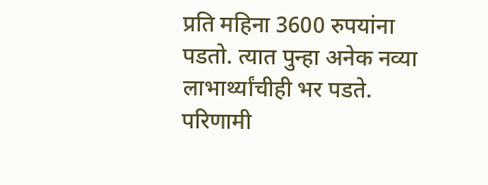प्रति महिना 3600 रुपयांना पडतो. त्यात पुन्हा अनेक नव्या लाभार्थ्यांचीही भर पडते. परिणामी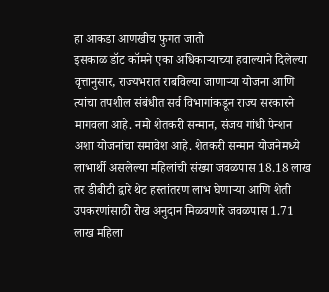हा आकडा आणखीच फुगत जातो
इसकाळ डॉट कॉमने एका अधिकाऱ्याच्या हवाल्याने दिलेल्या वृत्तानुसार, राज्यभरात राबविल्या जाणाऱ्या योजना आणि त्यांचा तपशील संबंधीत सर्व विभागांकडून राज्य सरकारने मागवला आहे. नमो शेतकरी सन्मान, संजय गांधी पेन्शन अशा योजनांचा समावेश आहे. शेतकरी सन्मान योजनेमध्ये लाभार्थी असलेल्या महिलांची संख्या जवळपास 18.18 लाख तर डीबीटी द्वारे थेट हस्तांतरण लाभ घेणाऱ्या आणि शेती उपकरणांसाठी रोख अनुदान मिळवणारे जवळपास 1.71 लाख महिला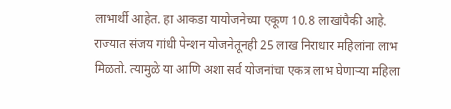लाभार्थी आहेत. हा आकडा यायोजनेच्या एकूण 10.8 लाखांपैकी आहे. राज्यात संजय गांधी पेन्शन योजनेतूनही 25 लाख निराधार महिलांना लाभ मिळतो. त्यामुळे या आणि अशा सर्व योजनांचा एकत्र लाभ घेणाऱ्या महिला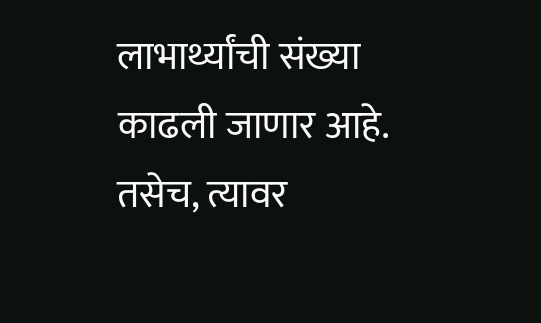लाभार्थ्यांची संख्या काढली जाणार आहे. तसेच, त्यावर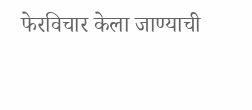फेरविचार केला जाण्याची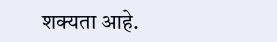शक्यता आहे.